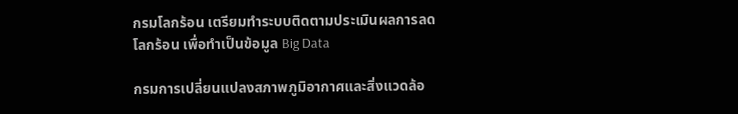กรมโลกร้อน เตรียมทำระบบติดตามประเมินผลการลดโลกร้อน เพื่อทำเป็นข้อมูล Big Data

กรมการเปลี่ยนแปลงสภาพภูมิอากาศและสิ่งแวดล้อ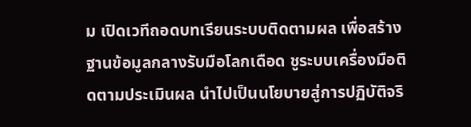ม เปิดเวทีถอดบทเรียนระบบติดตามผล เพื่อสร้างฐานข้อมูลกลางรับมือโลกเดือด ชูระบบเครื่องมือติดตามประเมินผล นำไปเป็นนโยบายสู่การปฏิบัติจริ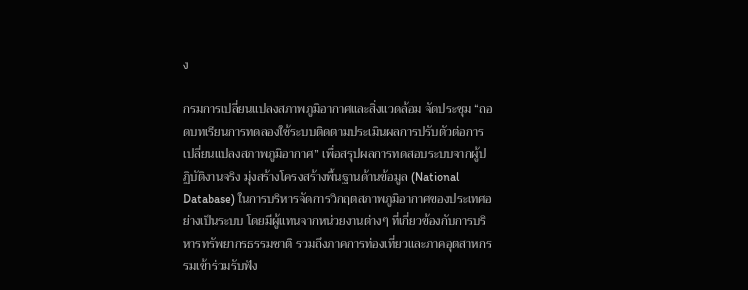ง

กรมการเปลี่ยนแปลงสภาพภูมิอากาศและสิ่งแวดล้อม จัดประชุม “ถอดบทเรียนการทดลองใช้ระบบติดตามประเมินผลการปรับตัวต่อการเปลี่ยนแปลงสภาพภูมิอากาศ” เพื่อสรุปผลการทดสอบระบบจากผู้ปฏิบัติงานจริง มุ่งสร้างโครงสร้างพื้นฐานด้านข้อมูล (National Database) ในการบริหารจัดการวิกฤตสภาพภูมิอากาศของประเทศอย่างเป็นระบบ โดยมีผู้แทนจากหน่วยงานต่างๆ ที่เกี่ยวข้องกับการบริหารทรัพยากรธรรมชาติ รวมถึงภาคการท่องเที่ยวและภาคอุตสาหกรรมเข้าร่วมรับฟัง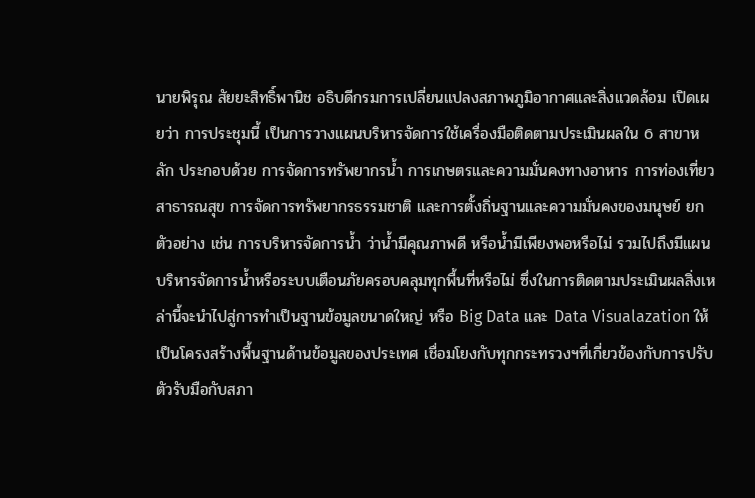นายพิรุณ สัยยะสิทธิ์พานิช อธิบดีกรมการเปลี่ยนแปลงสภาพภูมิอากาศและสิ่งแวดล้อม เปิดเผยว่า การประชุมนี้ เป็นการวางแผนบริหารจัดการใช้เครื่องมือติดตามประเมินผลใน 6 สาขาหลัก ประกอบด้วย การจัดการทรัพยากรน้ำ การเกษตรและความมั่นคงทางอาหาร การท่องเที่ยว สาธารณสุข การจัดการทรัพยากรธรรมชาติ และการตั้งถิ่นฐานและความมั่นคงของมนุษย์ ยกตัวอย่าง เช่น การบริหารจัดการน้ำ ว่าน้ำมีคุณภาพดี หรือน้ำมีเพียงพอหรือไม่ รวมไปถึงมีแผนบริหารจัดการน้ำหรือระบบเตือนภัยครอบคลุมทุกพื้นที่หรือไม่ ซึ่งในการติดตามประเมินผลสิ่งเหล่านี้จะนำไปสู่การทำเป็นฐานข้อมูลขนาดใหญ่ หรือ Big Data และ Data Visualazation ให้เป็นโครงสร้างพื้นฐานด้านข้อมูลของประเทศ เชื่อมโยงกับทุกกระทรวงฯที่เกี่ยวข้องกับการปรับตัวรับมือกับสภา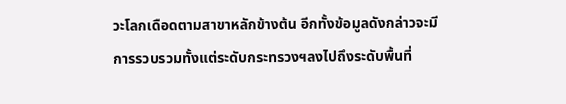วะโลกเดือดตามสาขาหลักข้างต้น อีกทั้งข้อมูลดังกล่าวจะมีการรวบรวมทั้งแต่ระดับกระทรวงฯลงไปถึงระดับพื้นที่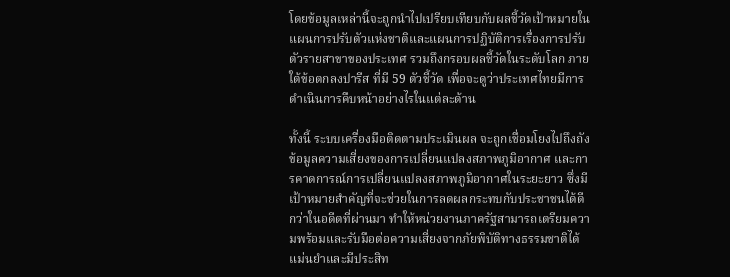โดยข้อมูลเหล่านี้จะถูกนำไปเปรียบเทียบกับผลชี้วัดเป้าหมายในแผนการปรับตัวแห่งชาติและแผนการปฏิบัติการเรื่องการปรับตัวรายสาขาของประเทศ รวมถึงกรอบผลชี้วัดในระดับโลก ภายใต้ข้อตกลงปารีส ที่มี 59 ตัวชี้วัด เพื่อจะดูว่าประเทศไทยมีการดำเนินการคืบหน้าอย่างไรในแต่ละด้าน

ทั้งนี้ ระบบเครื่องมือติดตามประเมินผล จะถูกเชื่อมโยงไปถึงถังข้อมูลความเสี่ยงของการเปลี่ยนแปลงสภาพภูมิอากาศ และการคาดการณ์การเปลี่ยนแปลงสภาพภูมิอากาศในระยะยาว ซึ่งมีเป้าหมายสำคัญที่จะช่วยในการลดผลกระทบกับประชาชนได้ดีกว่าในอดีตที่ผ่านมา ทำให้หน่วยงานภาครัฐสามารถเตรียมความพร้อมและรับมือต่อความเสี่ยงจากภัยพิบัติทางธรรมชาติได้แม่นยำและมีประสิท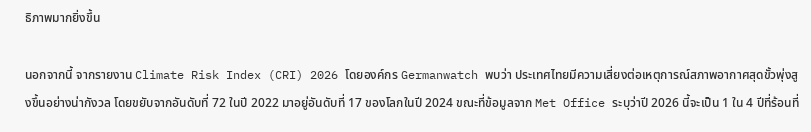ธิภาพมากยิ่งขึ้น

นอกจากนี้ จากรายงาน Climate Risk Index (CRI) 2026 โดยองค์กร Germanwatch พบว่า ประเทศไทยมีความเสี่ยงต่อเหตุการณ์สภาพอากาศสุดขั้วพุ่งสูงขึ้นอย่างน่ากังวล โดยขยับจากอันดับที่ 72 ในปี 2022 มาอยู่อันดับที่ 17 ของโลกในปี 2024 ขณะที่ข้อมูลจาก Met Office ระบุว่าปี 2026 นี้จะเป็น 1 ใน 4 ปีที่ร้อนที่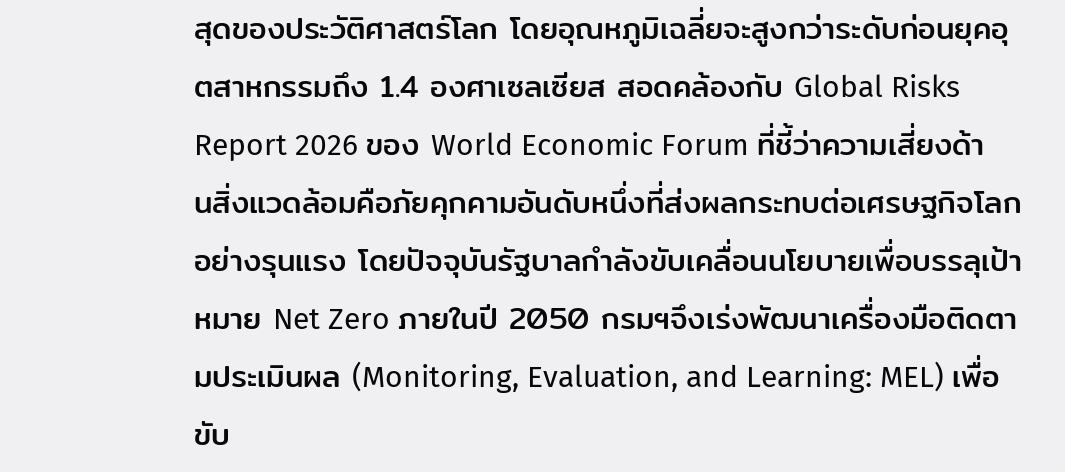สุดของประวัติศาสตร์โลก โดยอุณหภูมิเฉลี่ยจะสูงกว่าระดับก่อนยุคอุตสาหกรรมถึง 1.4 องศาเซลเซียส สอดคล้องกับ Global Risks Report 2026 ของ World Economic Forum ที่ชี้ว่าความเสี่ยงด้านสิ่งแวดล้อมคือภัยคุกคามอันดับหนึ่งที่ส่งผลกระทบต่อเศรษฐกิจโลกอย่างรุนแรง โดยปัจจุบันรัฐบาลกำลังขับเคลื่อนนโยบายเพื่อบรรลุเป้าหมาย Net Zero ภายในปี 2050 กรมฯจึงเร่งพัฒนาเครื่องมือติดตามประเมินผล (Monitoring, Evaluation, and Learning: MEL) เพื่อขับ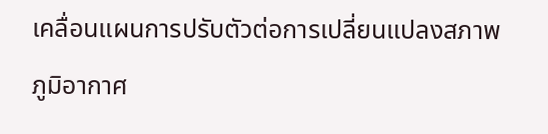เคลื่อนแผนการปรับตัวต่อการเปลี่ยนแปลงสภาพภูมิอากาศ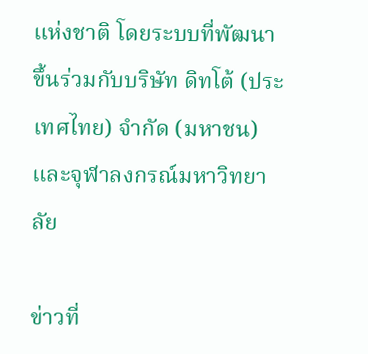แห่งชาติ โดยระบบที่พัฒนาขึ้นร่วมกับบริษัท ดิทโต้ (ประเทศไทย) จำกัด (มหาชน) และจุฬาลงกรณ์มหาวิทยาลัย

ข่าวที่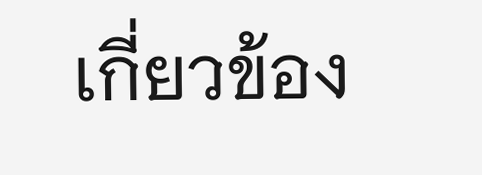เกี่ยวข้อง